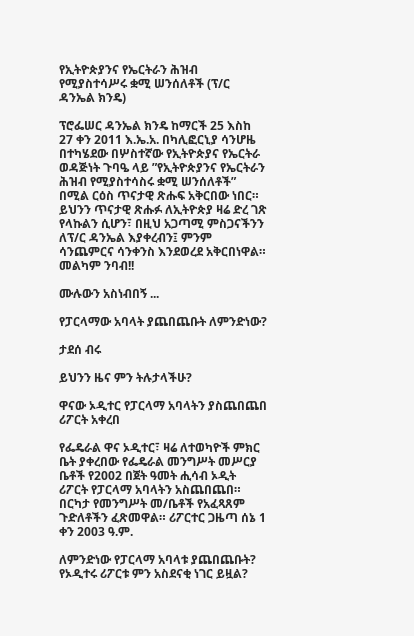የኢትዮጵያንና የኤርትራን ሕዝብ የሚያስተሳሥሩ ቋሚ ሠንሰለቶች (ፕ/ር ዳንኤል ክንዴ)

ፕሮፌሠር ዳንኤል ክንዴ ከማርች 25 እስከ 27 ቀን 2011 እ.ኤ.አ. በካሊፎርኒያ ሳንሆዜ በተካሄደው በሦስተኛው የኢትዮጵያና የኤርትራ ወዳጅነት ጉባዔ ላይ ”የኢትዮጵያንና የኤርትራን ሕዝብ የሚያስተሳስሩ ቋሚ ሠንሰለቶች” በሚል ርዕስ ጥናታዊ ጽሑፍ አቅርበው ነበር። ይህንን ጥናታዊ ጽሑፉ ለኢትዮጵያ ዛሬ ድረ ገጽ የላኩልን ሲሆን፣ በዚህ አጋጣሚ ምስጋናችንን ለፕ/ር ዳንኤል እያቀረብን፤ ምንም ሳንጨምርና ሳንቀንስ እንደወረደ አቅርበነዋል። መልካም ንባብ!!

ሙሉውን አስነብበኝ ...

የፓርላማው አባላት ያጨበጨቡት ለምንድነው?

ታደሰ ብሩ

ይህንን ዜና ምን ትሉታላችሁ?

ዋናው ኦዲተር የፓርላማ አባላትን ያስጨበጨበ ሪፖርት አቀረበ

የፌዴራል ዋና ኦዲተር፣ ዛሬ ለተወካዮች ምክር ቤት ያቀረበው የፌዴራል መንግሥት መሥርያ ቤቶች የ2002 በጀት ዓመት ሒሳብ ኦዲት ሪፖርት የፓርላማ አባላትን አስጨበጨበ። በርካታ የመንግሥት መ/ቤቶች የአፈጻጸም ጉድለቶችን ፈጽመዋል። ሪፖርተር ጋዜጣ ሰኔ 1 ቀን 2003 ዓ.ም.

ለምንድነው የፓርላማ አባላቱ ያጨበጨቡት? የኦዲተሩ ሪፖርቱ ምን አስደናቂ ነገር ይዟል?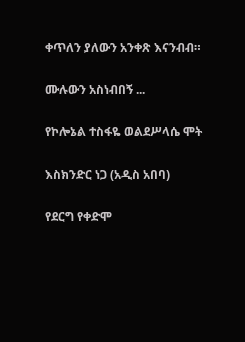ቀጥለን ያለውን አንቀጽ እናንብብ።

ሙሉውን አስነብበኝ ...

የኮሎኔል ተስፋዬ ወልደሥላሴ ሞት

እስክንድር ነጋ (አዲስ አበባ)

የደርግ የቀድሞ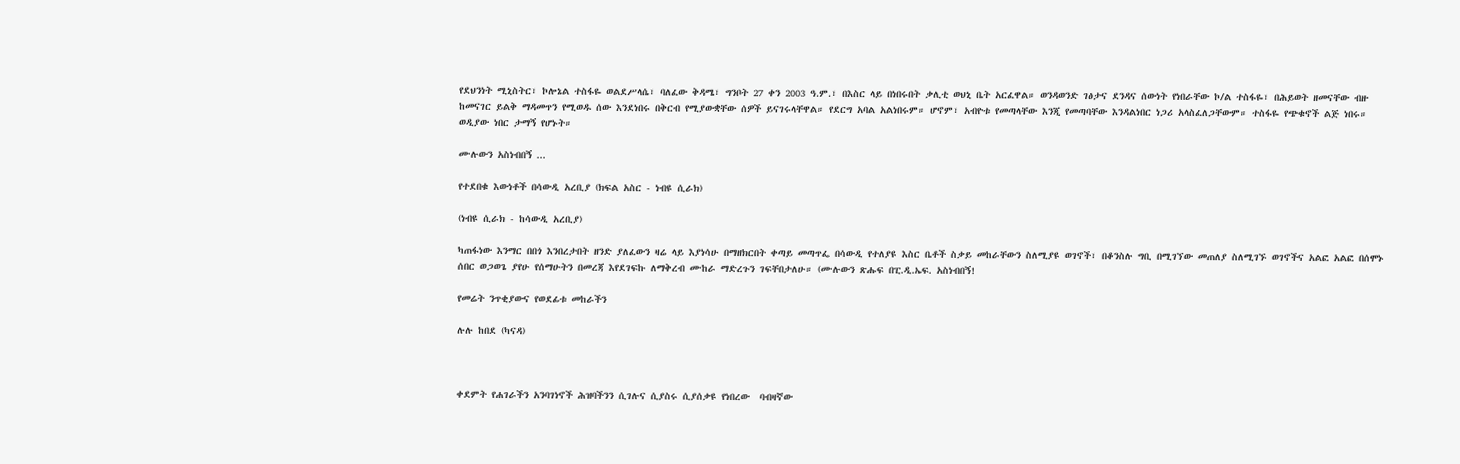የደህንነት ሚኒስትር፣ ኮሎኔል ተስፋዬ ወልደሥላሴ፣ ባለፈው ቅዳሜ፣ ግንቦት 27 ቀን 2003 ዓ.ም.፣ በእስር ላይ በነበሩበት ቃሊቲ ወህኒ ቤት አርፈዋል። ወንዳወንድ ገፅታና ደንዳና ሰውነት የነበራቸው ኮ/ል ተስፋዬ፣ በሕይወት ዘመናቸው ብዙ ከመናገር ይልቅ ማዳመጥን የሚወዱ ሰው እንደነበሩ በቅርብ የሚያውቋቸው ሰዎች ይናገሩላቸዋል። የደርግ አባል አልነበሩም። ሆኖም፣ አብዮቱ የመጣላቸው እንጂ የመጣባቸው እንዳልነበር ነጋሪ አላስፈለጋቸውም። ተስፋዬ የጭቁኖች ልጅ ነበሩ። ወዲያው ነበር ታማኝ የሆኑት።

ሙሉውን አስነብበኝ ...

የተደበቁ እውነቶች በሳውዲ አረቢያ (ክፍል አስር - ነብዩ ሲራክ)

(ነብዩ ሲራክ - ከሳውዲ አረቢያ)

ካጠፋነው እንማር በበጎ እንበረታበት ዘንድ ያለፈውን ዛሬ ላይ እያነሳሁ በማዘክርበት ቀጣይ መጣጥፌ በሳውዲ የተለያዩ እስር ቤቶች ስቃይ መከራቸውን ስለሚያዩ ወገኖች፣ በቆንስሉ ግቢ በሚገኘው መጠለያ ስለሚገኙ ወገኖችና አልፎ አልፎ በሰሞኑ ሰበር ወጋወጌ ያየሁ የሰማሁትን በመረጃ እየደገፍኩ ለማቅረብ ሙከራ ማድረጉን ገፍቸበታለሁ። (ሙሉውን ጽሑፍ በፒ.ዲ.ኤፍ. አስነብበኝ!

የመሬት ንጥቂያውና የወደፊቱ መከራችን

ሉሉ ከበደ (ካናዳ)



ቀደምት የሐገራችን አንባገነኖች ሕዝባችንን ሲገሉና ሲያስሩ ሲያሰቃዩ የነበረው  ባብዛኛው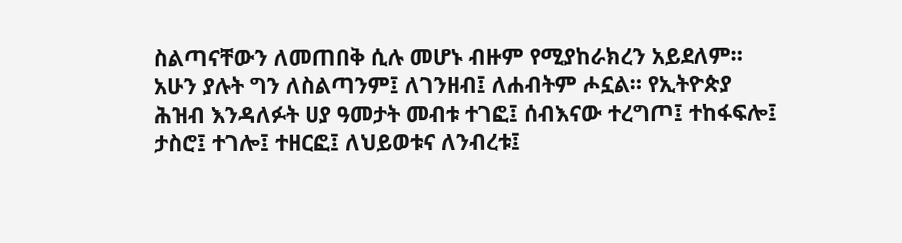ስልጣናቸውን ለመጠበቅ ሲሉ መሆኑ ብዙም የሚያከራክረን አይደለም።  አሁን ያሉት ግን ለስልጣንም፤ ለገንዘብ፤ ለሐብትም ሖኗል። የኢትዮጵያ ሕዝብ እንዳለፉት ሀያ ዓመታት መብቱ ተገፎ፤ ሰብእናው ተረግጦ፤ ተከፋፍሎ፤ ታስሮ፤ ተገሎ፤ ተዘርፎ፤ ለህይወቱና ለንብረቱ፤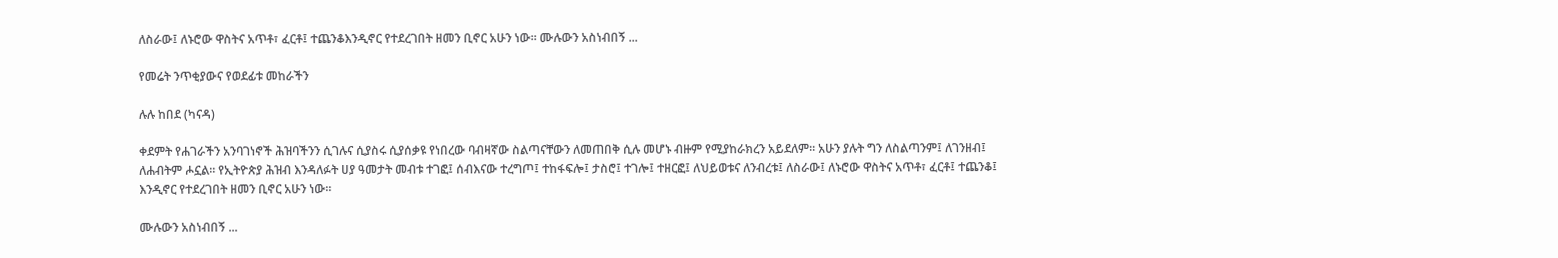ለስራው፤ ለኑሮው ዋስትና አጥቶ፣ ፈርቶ፤ ተጨንቆእንዲኖር የተደረገበት ዘመን ቢኖር አሁን ነው። ሙሉውን አስነብበኝ ...

የመሬት ንጥቂያውና የወደፊቱ መከራችን

ሉሉ ከበደ (ካናዳ)

ቀደምት የሐገራችን አንባገነኖች ሕዝባችንን ሲገሉና ሲያስሩ ሲያሰቃዩ የነበረው ባብዛኛው ስልጣናቸውን ለመጠበቅ ሲሉ መሆኑ ብዙም የሚያከራክረን አይደለም። አሁን ያሉት ግን ለስልጣንም፤ ለገንዘብ፤ ለሐብትም ሖኗል። የኢትዮጵያ ሕዝብ እንዳለፉት ሀያ ዓመታት መብቱ ተገፎ፤ ሰብእናው ተረግጦ፤ ተከፋፍሎ፤ ታስሮ፤ ተገሎ፤ ተዘርፎ፤ ለህይወቱና ለንብረቱ፤ ለስራው፤ ለኑሮው ዋስትና አጥቶ፣ ፈርቶ፤ ተጨንቆ፤ እንዲኖር የተደረገበት ዘመን ቢኖር አሁን ነው።

ሙሉውን አስነብበኝ ...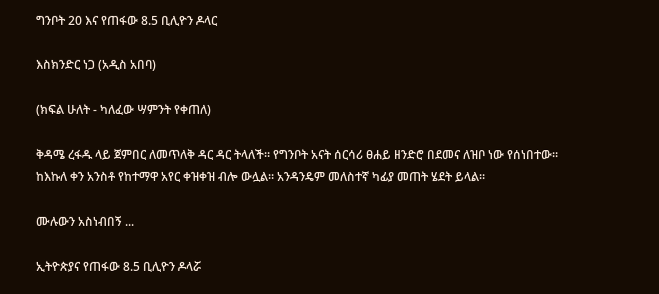ግንቦት 20 እና የጠፋው 8.5 ቢሊዮን ዶላር

እስክንድር ነጋ (አዲስ አበባ)

(ክፍል ሁለት - ካለፈው ሣምንት የቀጠለ)

ቅዳሜ ረፋዱ ላይ ጀምበር ለመጥለቅ ዳር ዳር ትላለች። የግንቦት አናት ሰርሳሪ ፀሐይ ዘንድሮ በደመና ለዝቦ ነው የሰነበተው። ከእኩለ ቀን አንስቶ የከተማዋ አየር ቀዝቀዝ ብሎ ውሏል። አንዳንዴም መለስተኛ ካፊያ መጠት ሄደት ይላል።

ሙሉውን አስነብበኝ ...

ኢትዮጵያና የጠፋው 8.5 ቢሊዮን ዶላሯ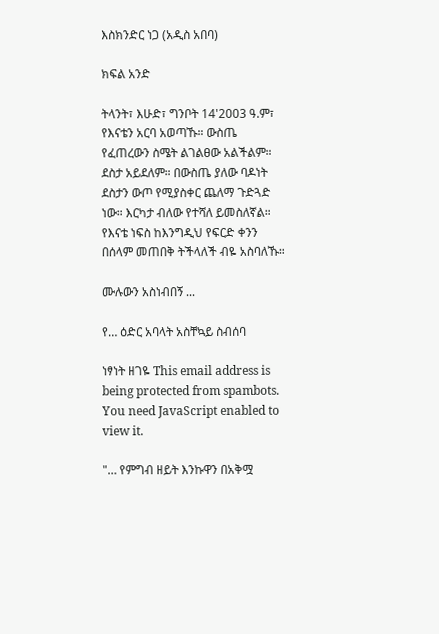እስክንድር ነጋ (አዲስ አበባ)

ክፍል አንድ

ትላንት፣ እሁድ፣ ግንቦት 14'2003 ዓ.ም፣ የእናቴን አርባ አወጣኹ። ውስጤ የፈጠረውን ስሜት ልገልፀው አልችልም። ደስታ አይደለም። በውስጤ ያለው ባዶነት ደስታን ውጦ የሚያስቀር ጨለማ ጉድጓድ ነው። እርካታ ብለው የተሻለ ይመስለኛል። የእናቴ ነፍስ ከእንግዲህ የፍርድ ቀንን በሰላም መጠበቅ ትችላለች ብዬ አስባለኹ።

ሙሉውን አስነብበኝ ...

የ… ዕድር አባላት አስቸኳይ ስብሰባ

ነፃነት ዘገዬ This email address is being protected from spambots. You need JavaScript enabled to view it.

"… የምግብ ዘይት እንኩዋን በአቅሟ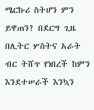ሜርኩሪ ስትሆን ምን ይዋጠን? በደርግ ጊዜ በሊትር ሦስትና አራት ብር ትሸጥ የነበረች ከምን እንደተሠራች እንኳን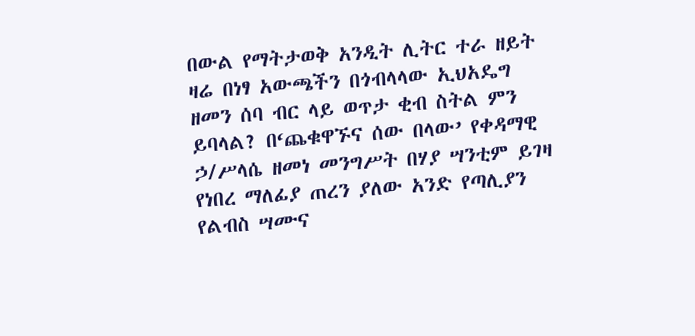በውል የማትታወቅ አንዲት ሊትር ተራ ዘይት ዛሬ በነፃ አውጫችን በጎብላላው ኢህአዴግ ዘመን ሰባ ብር ላይ ወጥታ ቂብ ስትል ምን ይባላል? በ‘ጨቁዋኙና ሰው በላው’ የቀዳማዊ ኃ/ሥላሴ ዘመነ መንግሥት በሃያ ሣንቲም ይገዛ የነበረ ማለፊያ ጠረን ያለው አንድ የጣሊያን የልብስ ሣሙና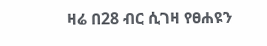ዛሬ በ28 ብር ሲገዛ የፀሐዩን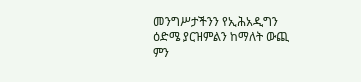መንግሥታችንን የኢሕአዲግን ዕድሜ ያርዝምልን ከማለት ውጪ ምን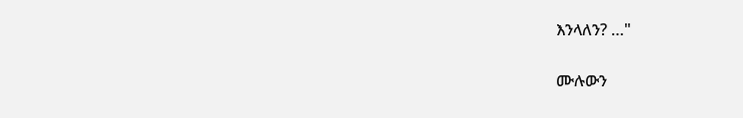እንላለን? …"

ሙሉውን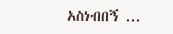አስነብበኝ ...